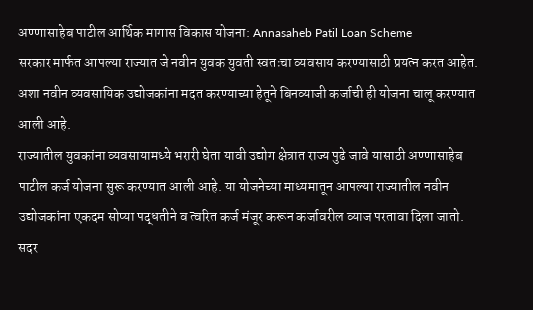अण्णासाहेब पाटील आर्थिक मागास विकास योजना: Annasaheb Patil Loan Scheme
सरकार मार्फत आपल्या राज्यात जे नवीन युवक युवती स्वतःचा व्यवसाय करण्यासाठी प्रयत्न करत आहेत. अशा नवीन व्यवसायिक उद्योजकांना मदत करण्याच्या हेतूने बिनव्याजी कर्जाची ही योजना चालू करण्यात आली आहे.
राज्यातील युवकांना व्यवसायामध्ये भरारी घेता यावी उद्योग क्षेत्रात राज्य पुढे जावे यासाठी अण्णासाहेब पाटील कर्ज योजना सुरू करण्यात आली आहे. या योजनेच्या माध्यमातून आपल्या राज्यातील नवीन उद्योजकांना एकदम सोप्या पद्धतीने व त्वरित कर्ज मंजूर करून कर्जावरील व्याज परतावा दिला जातो. सदर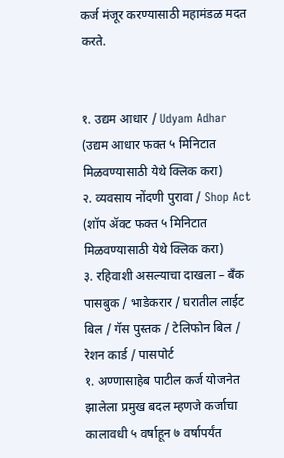कर्ज मंजूर करण्यासाठी महामंडळ मदत करते.


१. उद्यम आधार / Udyam Adhar (उद्यम आधार फक्त ५ मिनिटात मिळवण्यासाठी येथे क्लिक करा)
२. व्यवसाय नोंदणी पुरावा / Shop Act (शॉप ॲक्ट फक्त ५ मिनिटात मिळवण्यासाठी येथे क्लिक करा)
३. रहिवाशी असल्याचा दाखला – बँक पासबुक / भाडेकरार / घरातील लाईट बिल / गॅस पुस्तक / टेलिफोन बिल / रेशन कार्ड / पासपोर्ट
१. अण्णासाहेब पाटील कर्ज योजनेत झालेला प्रमुख बदल म्हणजे कर्जाचा कालावधी ५ वर्षाहून ७ वर्षापर्यंत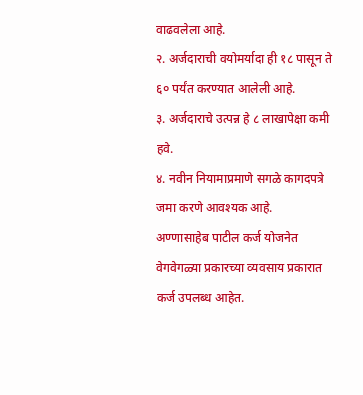वाढवलेला आहे.
२. अर्जदाराची वयोमर्यादा ही १८ पासून ते ६० पर्यंत करण्यात आलेली आहे.
३. अर्जदाराचे उत्पन्न हे ८ लाखापेक्षा कमी हवे.
४. नवीन नियामाप्रमाणे सगळे कागदपत्रे जमा करणे आवश्यक आहे.
अण्णासाहेब पाटील कर्ज योजनेत वेगवेगळ्या प्रकारच्या व्यवसाय प्रकारात कर्ज उपलब्ध आहेत.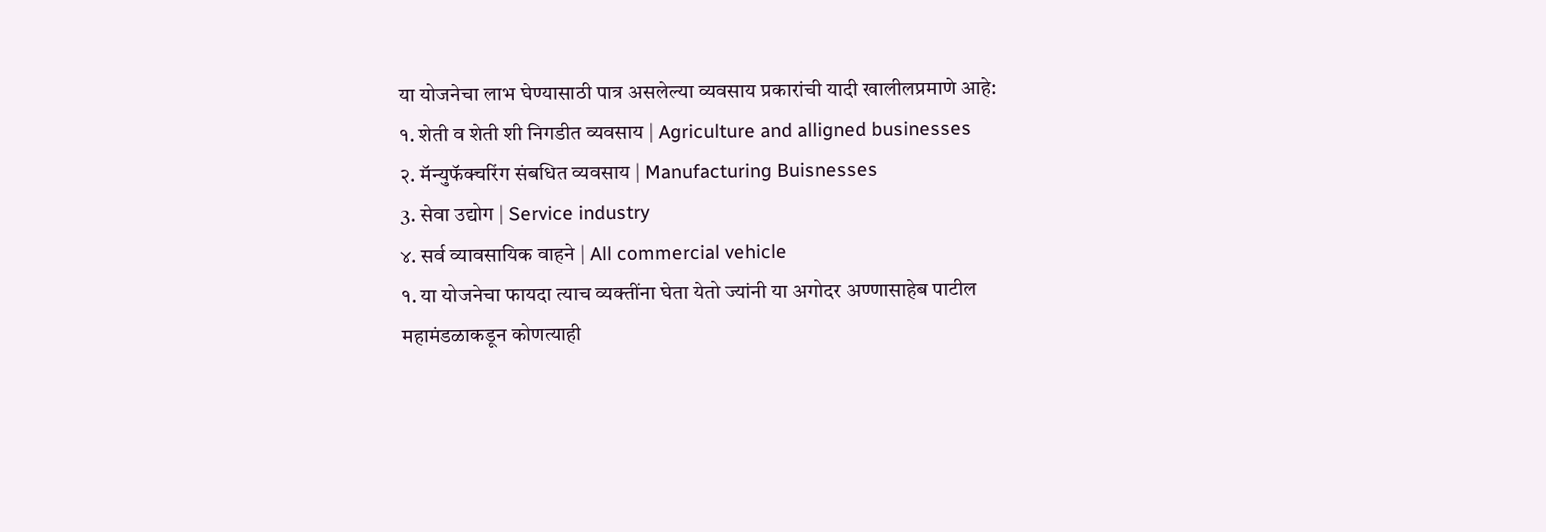या योजनेचा लाभ घेण्यासाठी पात्र असलेल्या व्यवसाय प्रकारांची यादी खालीलप्रमाणे आहे:
१. शेती व शेती शी निगडीत व्यवसाय | Agriculture and alligned businesses
२. मॅन्युफॅक्चरिंग संबधित व्यवसाय | Manufacturing Buisnesses
3. सेवा उद्योग | Service industry
४. सर्व व्यावसायिक वाहने | All commercial vehicle
१. या योजनेचा फायदा त्याच व्यक्तींना घेता येतो ज्यांनी या अगोदर अण्णासाहेब पाटील महामंडळाकडून कोणत्याही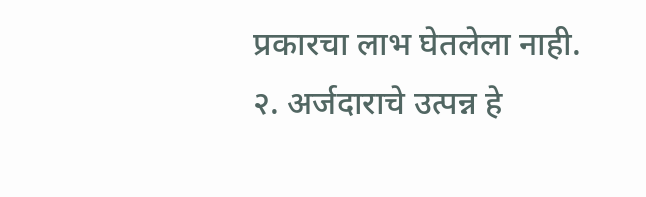प्रकारचा लाभ घेतलेला नाही.
२. अर्जदाराचे उत्पन्न हे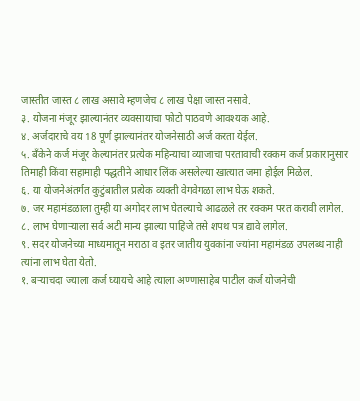जास्तीत जास्त ८ लाख असावे म्हणजेच ८ लाख पेक्षा जास्त नसावे.
३. योजना मंजूर झाल्यानंतर व्यवसायाचा फोटो पाठवणे आवश्यक आहे.
४. अर्जदाराचे वय 18 पूर्ण झाल्यानंतर योजनेसाठी अर्ज करता येईल.
५. बँकेने कर्ज मंजूर केल्यानंतर प्रत्येक महिन्याचा व्याजाचा परतावाची रक्कम कर्ज प्रकारानुसार तिमाही किंवा सहामाही पद्धतीने आधार लिंक असलेल्या खात्यात जमा होईल मिळेल.
६. या योजनेअंतर्गत कुटुंबातील प्रत्येक व्यक्ती वेगवेगळा लाभ घेऊ शकते.
७. जर महामंडळाला तुम्ही या अगोदर लाभ घेतल्याचे आढळले तर रक्कम परत करावी लागेल.
८. लाभ घेणाऱ्याला सर्व अटी मान्य झाल्या पाहिजे तसे शपथ पत्र द्यावे लागेल.
९. सदर योजनेच्या माध्यमातून मराठा व इतर जातीय युवकांना ज्यांना महामंडळ उपलब्ध नाही त्यांना लाभ घेता येतो.
१. बऱ्याचदा ज्याला कर्ज घ्यायचे आहे त्याला अण्णासाहेब पाटील कर्ज योजनेची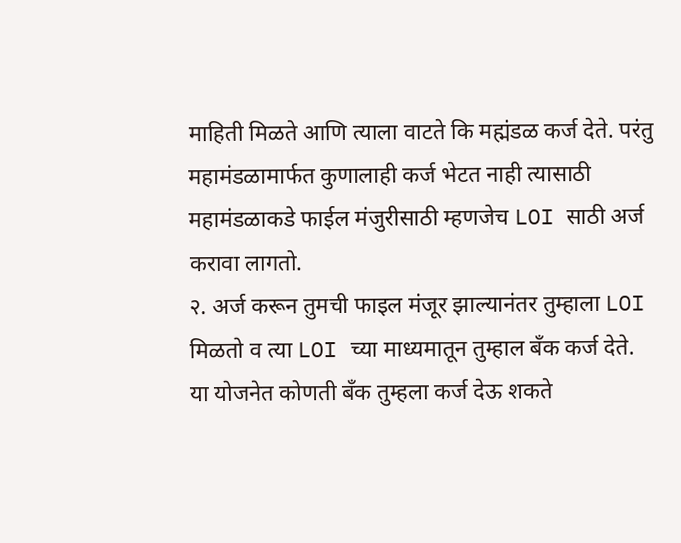माहिती मिळते आणि त्याला वाटते कि मह्मंडळ कर्ज देते. परंतु महामंडळामार्फत कुणालाही कर्ज भेटत नाही त्यासाठी महामंडळाकडे फाईल मंजुरीसाठी म्हणजेच LOI साठी अर्ज करावा लागतो.
२. अर्ज करून तुमची फाइल मंजूर झाल्यानंतर तुम्हाला LOI मिळतो व त्या LOI च्या माध्यमातून तुम्हाल बँक कर्ज देते. या योजनेत कोणती बँक तुम्हला कर्ज देऊ शकते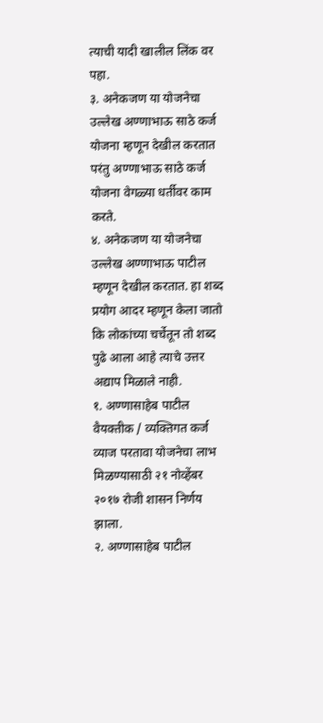त्याची यादी खालील लिंक वर पहा.
३. अनेकजण या योजनेचा उल्लेख अण्णाभाऊ साठे कर्ज योजना म्हणून देखील करतात परंतु अण्णाभाऊ साठे कर्ज योजना वेगळ्या धर्तीवर काम करते.
४. अनेकजण या योजनेचा उल्लेख अण्णाभाऊ पाटील म्हणून देखील करतात. हा शब्द प्रयोग आदर म्हणून केला जातो कि लोकांच्या चर्चेतून तो शब्द पुढे आला आहे त्याचे उत्तर अद्याप मिळाले नाही.
१. अण्णासाहेब पाटील वैयक्तीक / व्यक्तिगत कर्ज व्याज परतावा योजनेचा लाभ मिळण्यासाठी २१ नोव्हेंबर २०१७ रोजी शासन निर्णय झाला.
२. अण्णासाहेब पाटील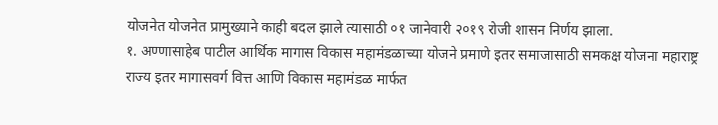योजनेत योजनेत प्रामुख्याने काही बदल झाले त्यासाठी ०१ जानेवारी २०१९ रोजी शासन निर्णय झाला.
१. अण्णासाहेब पाटील आर्थिक मागास विकास महामंडळाच्या योजने प्रमाणे इतर समाजासाठी समकक्ष योजना महाराष्ट्र राज्य इतर मागासवर्ग वित्त आणि विकास महामंडळ मार्फत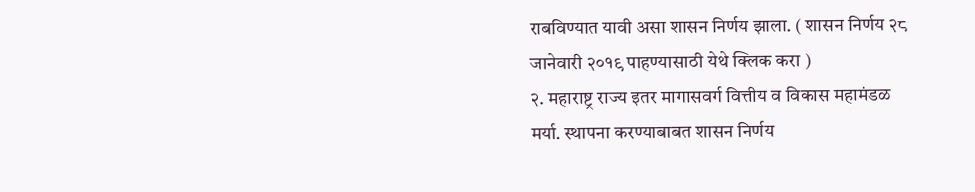राबविण्यात यावी असा शासन निर्णय झाला. ( शासन निर्णय २८ जानेवारी २०१९ पाहण्यासाठी येथे क्लिक करा )
२. महाराष्ट्र राज्य इतर मागासवर्ग वित्तीय व विकास महामंडळ मर्या. स्थापना करण्याबाबत शासन निर्णय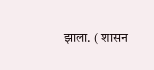झाला. ( शासन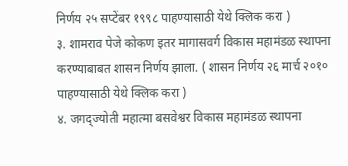निर्णय २५ सप्टेंबर १९९८ पाहण्यासाठी येथे क्लिक करा )
३. शामराव पेजे कोकण इतर मागासवर्ग विकास महामंडळ स्थापना करण्याबाबत शासन निर्णय झाला. ( शासन निर्णय २६ मार्च २०१० पाहण्यासाठी येथे क्लिक करा )
४. जगद्ज्योती महात्मा बसवेश्वर विकास महामंडळ स्थापना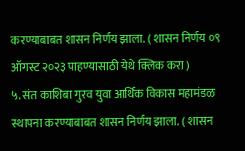करण्याबाबत शासन निर्णय झाला. ( शासन निर्णय ०९ ऑगस्ट २०२३ पाहण्यासाठी येथे क्लिक करा )
५. संत काशिबा गुरव युवा आर्थिक विकास महामंडळ स्थापना करण्याबाबत शासन निर्णय झाला. ( शासन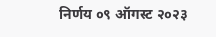निर्णय ०९ ऑगस्ट २०२३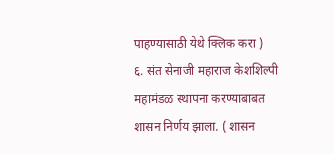पाहण्यासाठी येथे क्लिक करा )
६. संत सेनाजी महाराज केशशिल्पी महामंडळ स्थापना करण्याबाबत शासन निर्णय झाला. ( शासन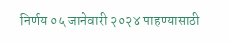निर्णय ०५ जानेवारी २०२४ पाहण्यासाठी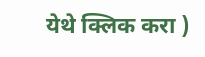येथे क्लिक करा )